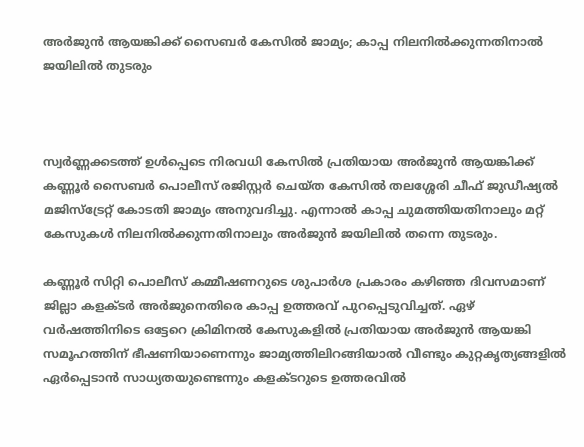അർജുൻ ആയങ്കിക്ക് സൈബർ കേസിൽ ജാമ്യം; കാപ്പ നിലനിൽക്കുന്നതിനാൽ ജയിലിൽ തുടരും



സ്വർണ്ണക്കടത്ത് ഉൾപ്പെടെ നിരവധി കേസിൽ പ്രതിയായ അർജുൻ ആയങ്കിക്ക് കണ്ണൂർ സൈബർ പൊലീസ് രജിസ്റ്റർ ചെയ്ത കേസിൽ തലശ്ശേരി ചീഫ് ജുഡീഷ്യൽ മജിസ്ട്രേറ്റ് കോടതി ജാമ്യം അനുവദിച്ചു. എന്നാൽ കാപ്പ ചുമത്തിയതിനാലും മറ്റ് കേസുകൾ നിലനിൽക്കുന്നതിനാലും അർജുൻ ജയിലിൽ തന്നെ തുടരും.

കണ്ണൂർ സിറ്റി പൊലീസ് കമ്മീഷണറുടെ ശുപാർശ പ്രകാരം കഴിഞ്ഞ ദിവസമാണ് ജില്ലാ കളക്ടർ അർജുനെതിരെ കാപ്പ ഉത്തരവ് പുറപ്പെടുവിച്ചത്. ഏഴ് വർഷത്തിനിടെ ഒട്ടേറെ ക്രിമിനൽ കേസുകളിൽ പ്രതിയായ അർജുൻ ആയങ്കി സമൂഹത്തിന് ഭീഷണിയാണെന്നും ജാമ്യത്തിലിറങ്ങിയാൽ വീണ്ടും കുറ്റകൃത്യങ്ങളിൽ ഏർപ്പെടാൻ സാധ്യതയുണ്ടെന്നും കളക്ടറുടെ ഉത്തരവിൽ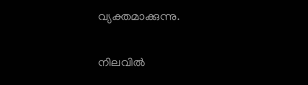വ്യക്തമാക്കുന്നു.

നിലവിൽ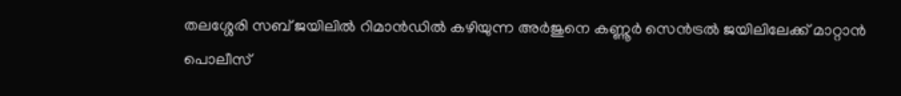തലശ്ശേരി സബ് ജയിലിൽ റിമാൻഡിൽ കഴിയുന്ന അർജുനെ കണ്ണൂർ സെൻട്രൽ ജയിലിലേക്ക് മാറ്റാൻ പൊലീസ്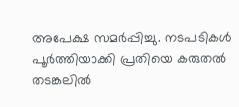അപേക്ഷ സമർപ്പിച്ചു. നടപടികൾ പൂർത്തിയാക്കി പ്രതിയെ കരുതൽ തടങ്കലിൽ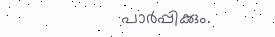പാർപ്പിക്കും.